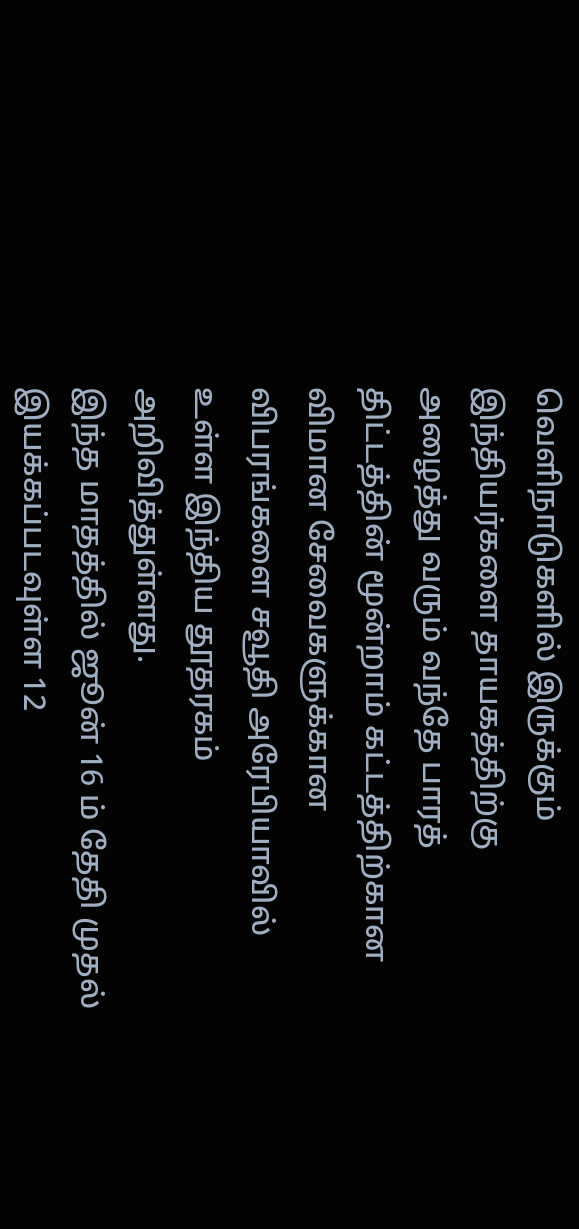வெளிநாடுகளில் இருக்கும் இந்தியர்களை தாயகத்திற்கு அழைத்து வரும் வந்தே பாரத் திட்டத்தின் மூன்றாம் கட்டத்திற்கான விமான சேவைகளுக்கான விபரங்களை சவூதி அரேபியாவில் உள்ள இந்திய தூதரகம் அறிவித்துள்ளது.
இந்த மாதத்தில் ஜூன் 16 ம் தேதி முதல் இயக்கப்படவுள்ள 12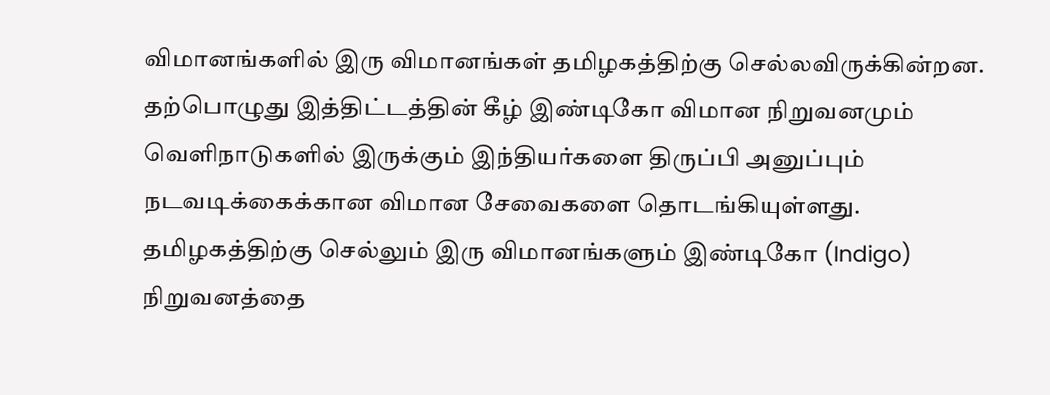விமானங்களில் இரு விமானங்கள் தமிழகத்திற்கு செல்லவிருக்கின்றன.
தற்பொழுது இத்திட்டத்தின் கீழ் இண்டிகோ விமான நிறுவனமும் வெளிநாடுகளில் இருக்கும் இந்தியர்களை திருப்பி அனுப்பும் நடவடிக்கைக்கான விமான சேவைகளை தொடங்கியுள்ளது. தமிழகத்திற்கு செல்லும் இரு விமானங்களும் இண்டிகோ (Indigo) நிறுவனத்தை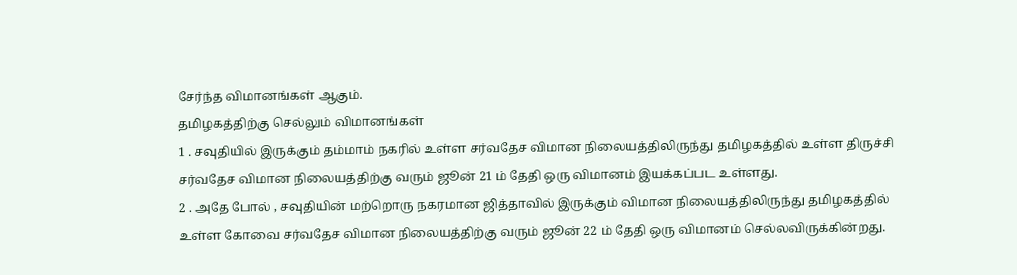சேர்ந்த விமானங்கள் ஆகும்.
தமிழகத்திற்கு செல்லும் விமானங்கள்
1 . சவுதியில் இருக்கும் தம்மாம் நகரில் உள்ள சர்வதேச விமான நிலையத்திலிருந்து தமிழகத்தில் உள்ள திருச்சி சர்வதேச விமான நிலையத்திற்கு வரும் ஜூன் 21 ம் தேதி ஒரு விமானம் இயக்கப்பட உள்ளது.
2 . அதே போல் , சவுதியின் மற்றொரு நகரமான ஜித்தாவில் இருக்கும் விமான நிலையத்திலிருந்து தமிழகத்தில் உள்ள கோவை சர்வதேச விமான நிலையத்திற்கு வரும் ஜூன் 22 ம் தேதி ஒரு விமானம் செல்லவிருக்கின்றது.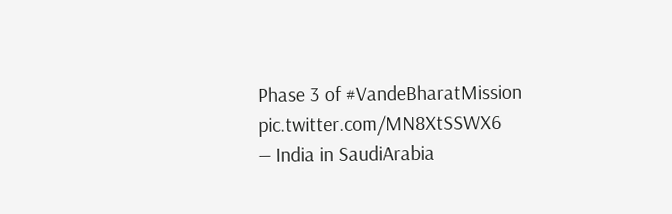Phase 3 of #VandeBharatMission pic.twitter.com/MN8XtSSWX6
— India in SaudiArabia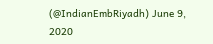(@IndianEmbRiyadh) June 9, 2020